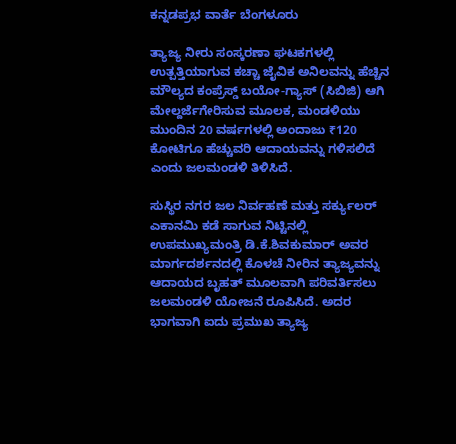ಕನ್ನಡಪ್ರಭ ವಾರ್ತೆ ಬೆಂಗಳೂರು

ತ್ಯಾಜ್ಯ ನೀರು ಸಂಸ್ಕರಣಾ ಘಟಕಗಳಲ್ಲಿ ಉತ್ಪತ್ತಿಯಾಗುವ ಕಚ್ಚಾ ಜೈವಿಕ ಅನಿಲವನ್ನು ಹೆಚ್ಚಿನ ಮೌಲ್ಯದ ಕಂಪ್ರೆಸ್ಡ್ ಬಯೋ-ಗ್ಯಾಸ್ (ಸಿಬಿಜಿ) ಆಗಿ ಮೇಲ್ದರ್ಜೆಗೇರಿಸುವ ಮೂಲಕ, ಮಂಡಳಿಯು ಮುಂದಿನ 20 ವರ್ಷಗಳಲ್ಲಿ ಅಂದಾಜು ₹120 ಕೋಟಿಗೂ ಹೆಚ್ಚುವರಿ ಆದಾಯವನ್ನು ಗಳಿಸಲಿದೆ ಎಂದು ಜಲಮಂಡಳಿ ತಿಳಿಸಿದೆ.

ಸುಸ್ಥಿರ ನಗರ ಜಲ ನಿರ್ವಹಣೆ ಮತ್ತು ಸರ್ಕ್ಯುಲರ್ ಎಕಾನಮಿ ಕಡೆ ಸಾಗುವ ನಿಟ್ಟಿನಲ್ಲಿ ಉಪಮುಖ್ಯಮಂತ್ರಿ ಡಿ.ಕೆ.ಶಿವಕುಮಾರ್ ಅವರ ಮಾರ್ಗದರ್ಶನದಲ್ಲಿ ಕೊಳಚೆ ನೀರಿನ ತ್ಯಾಜ್ಯವನ್ನು ಆದಾಯದ ಬೃಹತ್ ಮೂಲವಾಗಿ ಪರಿವರ್ತಿಸಲು ಜಲಮಂಡಳಿ ಯೋಜನೆ ರೂಪಿಸಿದೆ. ಅದರ ಭಾಗವಾಗಿ ಐದು ಪ್ರಮುಖ ತ್ಯಾಜ್ಯ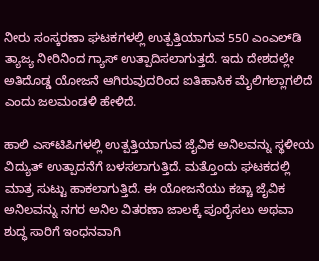ನೀರು ಸಂಸ್ಕರಣಾ ಘಟಕಗಳಲ್ಲಿ ಉತ್ಪತ್ತಿಯಾಗುವ 550 ಎಂಎಲ್‌ಡಿ ತ್ಯಾಜ್ಯ ನೀರಿನಿಂದ ಗ್ಯಾಸ್ ಉತ್ಪಾದಿಸಲಾಗುತ್ತದೆ. ಇದು ದೇಶದಲ್ಲೇ ಅತಿದೊಡ್ಡ ಯೋಜನೆ ಆಗಿರುವುದರಿಂದ ಐತಿಹಾಸಿಕ ಮೈಲಿಗಲ್ಲಾಗಲಿದೆ ಎಂದು ಜಲಮಂಡಳಿ ಹೇಳಿದೆ.

ಹಾಲಿ ಎಸ್‌ಟಿಪಿಗಳಲ್ಲಿ ಉತ್ಪತ್ತಿಯಾಗುವ ಜೈವಿಕ ಅನಿಲವನ್ನು ಸ್ಥಳೀಯ ವಿದ್ಯುತ್ ಉತ್ಪಾದನೆಗೆ ಬಳಸಲಾಗುತ್ತಿದೆ. ಮತ್ತೊಂದು ಘಟಕದಲ್ಲಿ ಮಾತ್ರ ಸುಟ್ಟು ಹಾಕಲಾಗುತ್ತಿದೆ. ಈ ಯೋಜನೆಯು ಕಚ್ಚಾ ಜೈವಿಕ ಅನಿಲವನ್ನು ನಗರ ಅನಿಲ ವಿತರಣಾ ಜಾಲಕ್ಕೆ ಪೂರೈಸಲು ಅಥವಾ ಶುದ್ಧ ಸಾರಿಗೆ ಇಂಧನವಾಗಿ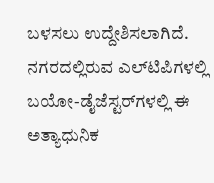ಬಳಸಲು ಉದ್ದೇಶಿಸಲಾಗಿದೆ. ನಗರದಲ್ಲಿರುವ ಎಲ್‌ಟಿಪಿಗಳಲ್ಲಿ ಬಯೋ-ಡೈಜೆಸ್ಟರ್‌ಗಳಲ್ಲಿ ಈ ಅತ್ಯಾಧುನಿಕ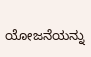ಯೋಜನೆಯನ್ನು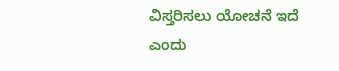ವಿಸ್ತರಿಸಲು ಯೋಚನೆ ಇದೆ ಎಂದು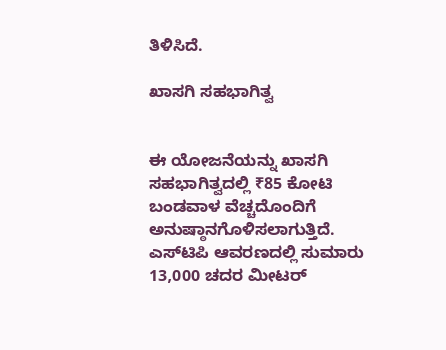ತಿಳಿಸಿದೆ.

ಖಾಸಗಿ ಸಹಭಾಗಿತ್ವ


ಈ ಯೋಜನೆಯನ್ನು ಖಾಸಗಿ ಸಹಭಾಗಿತ್ವದಲ್ಲಿ ₹85 ಕೋಟಿ ಬಂಡವಾಳ ವೆಚ್ಚದೊಂದಿಗೆ ಅನುಷ್ಠಾನಗೊಳಿಸಲಾಗುತ್ತಿದೆ. ಎಸ್‌ಟಿಪಿ ಆವರಣದಲ್ಲಿ ಸುಮಾರು 13,000 ಚದರ ಮೀಟರ್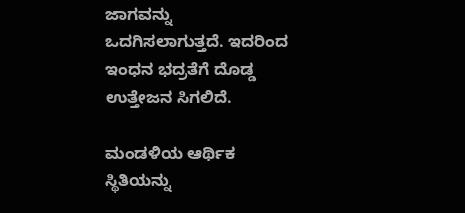ಜಾಗವನ್ನು ಒದಗಿಸಲಾಗುತ್ತದೆ. ಇದರಿಂದ ಇಂಧನ ಭದ್ರತೆಗೆ ದೊಡ್ಡ ಉತ್ತೇಜನ ಸಿಗಲಿದೆ.

ಮಂಡಳಿಯ ಆರ್ಥಿಕ ಸ್ಥಿತಿಯನ್ನು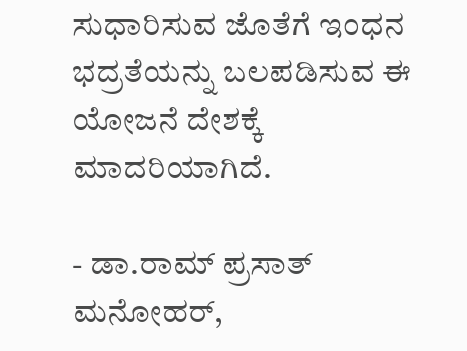ಸುಧಾರಿಸುವ ಜೊತೆಗೆ ಇಂಧನ ಭದ್ರತೆಯನ್ನು ಬಲಪಡಿಸುವ ಈ ಯೋಜನೆ ದೇಶಕ್ಕೆ ಮಾದರಿಯಾಗಿದೆ.

- ಡಾ.ರಾಮ್ ಪ್ರಸಾತ್ ಮನೋಹರ್,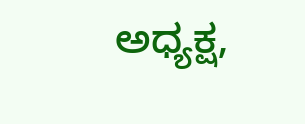ಅಧ್ಯಕ್ಷ,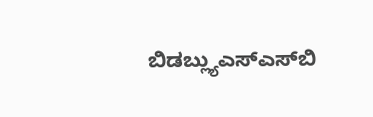ಬಿಡಬ್ಲ್ಯುಎಸ್‌ಎಸ್‌ಬಿ